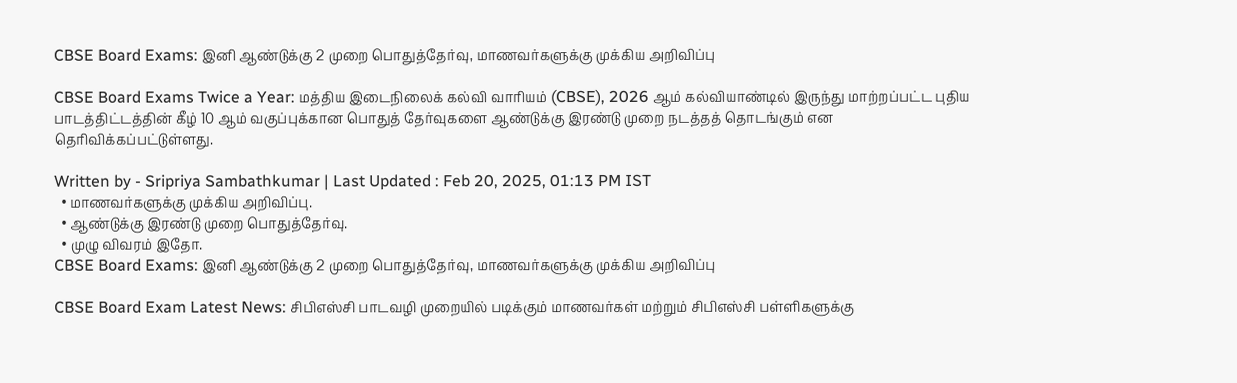CBSE Board Exams: இனி ஆண்டுக்கு 2 முறை பொதுத்தேர்வு, மாணவர்களுக்கு முக்கிய அறிவிப்பு

CBSE Board Exams Twice a Year: மத்திய இடைநிலைக் கல்வி வாரியம் (CBSE), 2026 ஆம் கல்வியாண்டில் இருந்து மாற்றப்பட்ட புதிய பாடத்திட்டத்தின் கீழ் 10 ஆம் வகுப்புக்கான பொதுத் தேர்வுகளை ஆண்டுக்கு இரண்டு முறை நடத்தத் தொடங்கும் என தெரிவிக்கப்பட்டுள்ளது.

Written by - Sripriya Sambathkumar | Last Updated : Feb 20, 2025, 01:13 PM IST
  • மாணவர்களுக்கு முக்கிய அறிவிப்பு.
  • ஆண்டுக்கு இரண்டு முறை பொதுத்தேர்வு.
  • முழு விவரம் இதோ.
CBSE Board Exams: இனி ஆண்டுக்கு 2 முறை பொதுத்தேர்வு, மாணவர்களுக்கு முக்கிய அறிவிப்பு

CBSE Board Exam Latest News: சிபிஎஸ்சி பாடவழி முறையில் படிக்கும் மாணவர்கள் மற்றும் சிபிஎஸ்சி பள்ளிகளுக்கு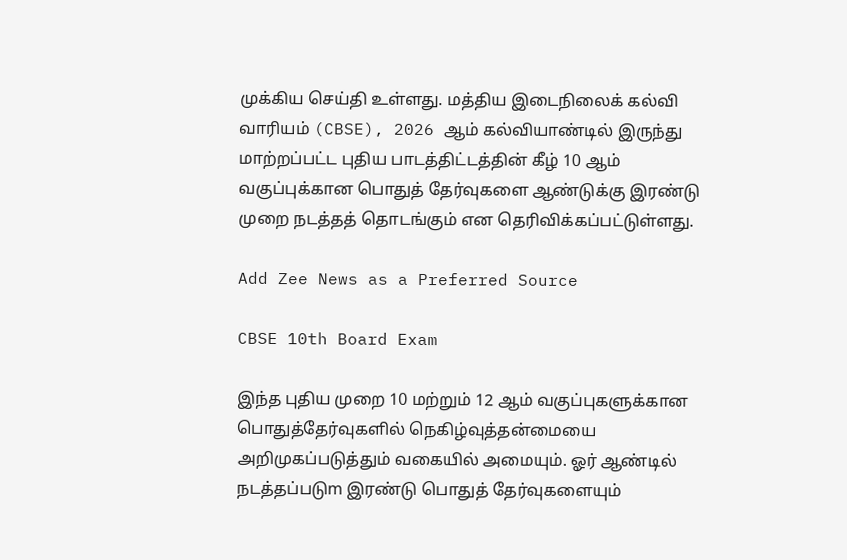முக்கிய செய்தி உள்ளது. மத்திய இடைநிலைக் கல்வி வாரியம் (CBSE), 2026 ஆம் கல்வியாண்டில் இருந்து மாற்றப்பட்ட புதிய பாடத்திட்டத்தின் கீழ் 10 ஆம் வகுப்புக்கான பொதுத் தேர்வுகளை ஆண்டுக்கு இரண்டு முறை நடத்தத் தொடங்கும் என தெரிவிக்கப்பட்டுள்ளது.

Add Zee News as a Preferred Source

CBSE 10th Board Exam

இந்த புதிய முறை 10 மற்றும் 12 ஆம் வகுப்புகளுக்கான பொதுத்தேர்வுகளில் நெகிழ்வுத்தன்மையை அறிமுகப்படுத்தும் வகையில் அமையும். ஓர் ஆண்டில் நடத்தப்படுm இரண்டு பொதுத் தேர்வுகளையும்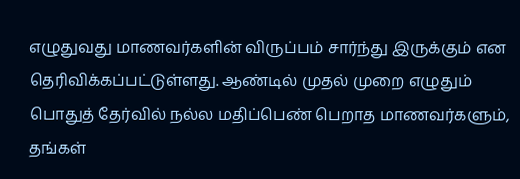எழுதுவது மாணவர்களின் விருப்பம் சார்ந்து இருக்கும் என தெரிவிக்கப்பட்டுள்ளது. ஆண்டில் முதல் முறை எழுதும் பொதுத் தேர்வில் நல்ல மதிப்பெண் பெறாத மாணவர்களும், தங்கள்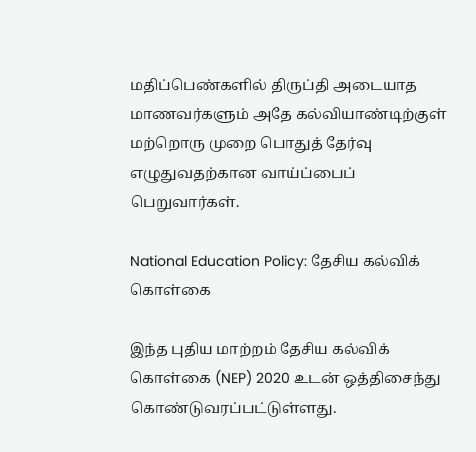மதிப்பெண்களில் திருப்தி அடையாத மாணவர்களும் அதே கல்வியாண்டிற்குள் மற்றொரு முறை பொதுத் தேர்வு எழுதுவதற்கான வாய்ப்பைப் பெறுவார்கள்.

National Education Policy: தேசிய கல்விக் கொள்கை

இந்த புதிய மாற்றம் தேசிய கல்விக் கொள்கை (NEP) 2020 உடன் ஒத்திசைந்து கொண்டுவரப்பட்டுள்ளது.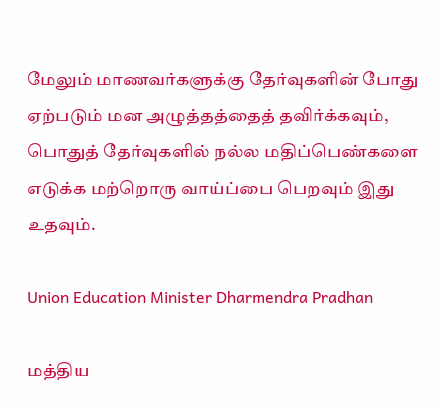மேலும் மாணவர்களுக்கு தேர்வுகளின் போது ஏற்படும் மன அழுத்தத்தைத் தவிர்க்கவும், பொதுத் தேர்வுகளில் நல்ல மதிப்பெண்களை எடுக்க மற்றொரு வாய்ப்பை பெறவும் இது உதவும்.

Union Education Minister Dharmendra Pradhan

மத்திய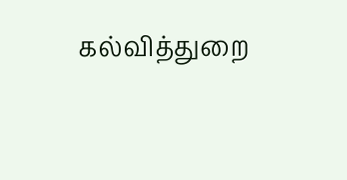கல்வித்துறை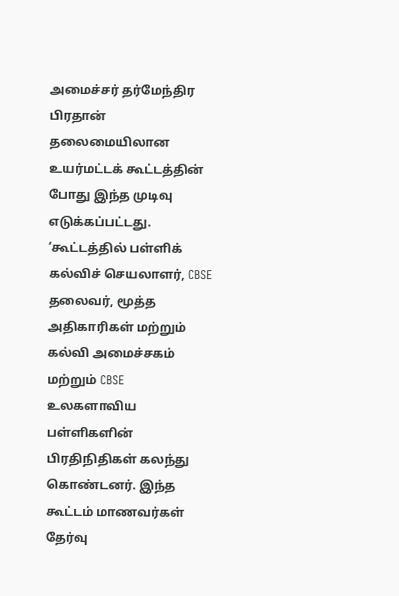அமைச்சர் தர்மேந்திர பிரதான் தலைமையிலான உயர்மட்டக் கூட்டத்தின் போது இந்த முடிவு எடுக்கப்பட்டது. ‘கூட்டத்தில் பள்ளிக் கல்விச் செயலாளர், CBSE தலைவர், மூத்த அதிகாரிகள் மற்றும் கல்வி அமைச்சகம் மற்றும் CBSE உலகளாவிய பள்ளிகளின் பிரதிநிதிகள் கலந்து கொண்டனர். இந்த கூட்டம் மாணவர்கள் தேர்வு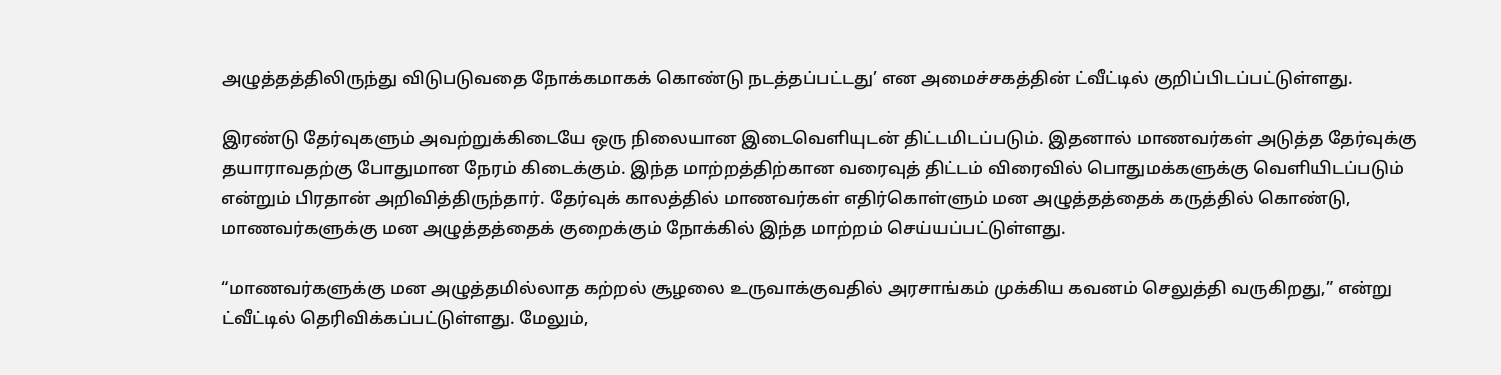அழுத்தத்திலிருந்து விடுபடுவதை நோக்கமாகக் கொண்டு நடத்தப்பட்டது’ என அமைச்சகத்தின் ட்வீட்டில் குறிப்பிடப்பட்டுள்ளது.

இரண்டு தேர்வுகளும் அவற்றுக்கிடையே ஒரு நிலையான இடைவெளியுடன் திட்டமிடப்படும். இதனால் மாணவர்கள் அடுத்த தேர்வுக்கு தயாராவதற்கு போதுமான நேரம் கிடைக்கும். இந்த மாற்றத்திற்கான வரைவுத் திட்டம் விரைவில் பொதுமக்களுக்கு வெளியிடப்படும் என்றும் பிரதான் அறிவித்திருந்தார். தேர்வுக் காலத்தில் மாணவர்கள் எதிர்கொள்ளும் மன அழுத்தத்தைக் கருத்தில் கொண்டு, மாணவர்களுக்கு மன அழுத்தத்தைக் குறைக்கும் நோக்கில் இந்த மாற்றம் செய்யப்பட்டுள்ளது.

“மாணவர்களுக்கு மன அழுத்தமில்லாத கற்றல் சூழலை உருவாக்குவதில் அரசாங்கம் முக்கிய கவனம் செலுத்தி வருகிறது,” என்று ட்வீட்டில் தெரிவிக்கப்பட்டுள்ளது. மேலும்,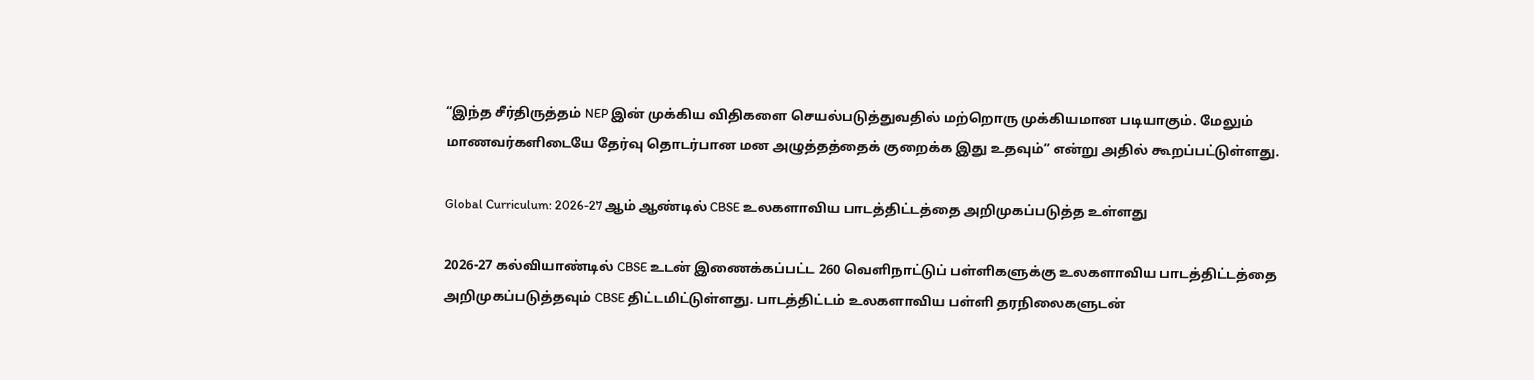“இந்த சீர்திருத்தம் NEP இன் முக்கிய விதிகளை செயல்படுத்துவதில் மற்றொரு முக்கியமான படியாகும். மேலும் மாணவர்களிடையே தேர்வு தொடர்பான மன அழுத்தத்தைக் குறைக்க இது உதவும்” என்று அதில் கூறப்பட்டுள்ளது.

Global Curriculum: 2026-27 ஆம் ஆண்டில் CBSE உலகளாவிய பாடத்திட்டத்தை அறிமுகப்படுத்த உள்ளது

2026-27 கல்வியாண்டில் CBSE உடன் இணைக்கப்பட்ட 260 வெளிநாட்டுப் பள்ளிகளுக்கு உலகளாவிய பாடத்திட்டத்தை அறிமுகப்படுத்தவும் CBSE திட்டமிட்டுள்ளது. பாடத்திட்டம் உலகளாவிய பள்ளி தரநிலைகளுடன்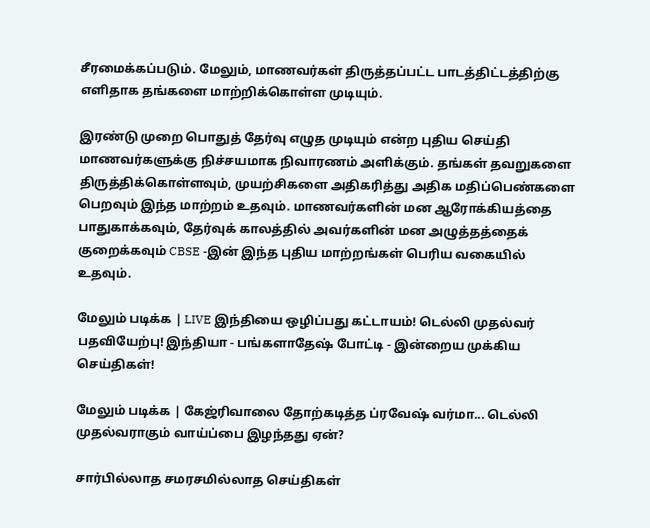சீரமைக்கப்படும். மேலும், மாணவர்கள் திருத்தப்பட்ட பாடத்திட்டத்திற்கு எளிதாக தங்களை மாற்றிக்கொள்ள முடியும்.

இரண்டு முறை பொதுத் தேர்வு எழுத முடியும் என்ற புதிய செய்தி மாணவர்களுக்கு நிச்சயமாக நிவாரணம் அளிக்கும். தங்கள் தவறுகளை திருத்திக்கொள்ளவும், முயற்சிகளை அதிகரித்து அதிக மதிப்பெண்களை பெறவும் இந்த மாற்றம் உதவும். மாணவர்களின் மன ஆரோக்கியத்தை பாதுகாக்கவும், தேர்வுக் காலத்தில் அவர்களின் மன அழுத்தத்தைக் குறைக்கவும் CBSE -இன் இந்த புதிய மாற்றங்கள் பெரிய வகையில் உதவும்.

மேலும் படிக்க | LIVE இந்தியை ஒழிப்பது கட்டாயம்! டெல்லி முதல்வர் பதவியேற்பு! இந்தியா - பங்களாதேஷ் போட்டி - இன்றைய முக்கிய செய்திகள்!

மேலும் படிக்க | கேஜ்ரிவாலை தோற்கடித்த ப்ரவேஷ் வர்மா... டெல்லி முதல்வராகும் வாய்ப்பை இழந்தது ஏன்?

சார்பில்லாத சமரசமில்லாத செய்திகள்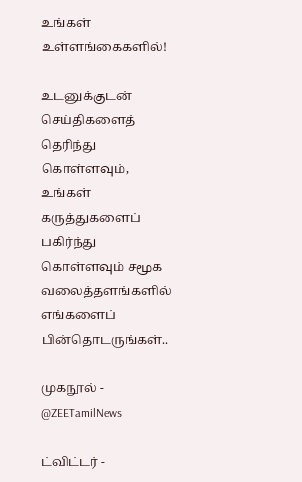உங்கள் உள்ளங்கைகளில்!

உடனுக்குடன் செய்திகளைத் தெரிந்து கொள்ளவும், உங்கள் கருத்துகளைப் பகிர்ந்து கொள்ளவும் சமூக வலைத்தளங்களில் எங்களைப் பின்தொடருங்கள்..

முகநூல் - @ZEETamilNews

ட்விட்டர் -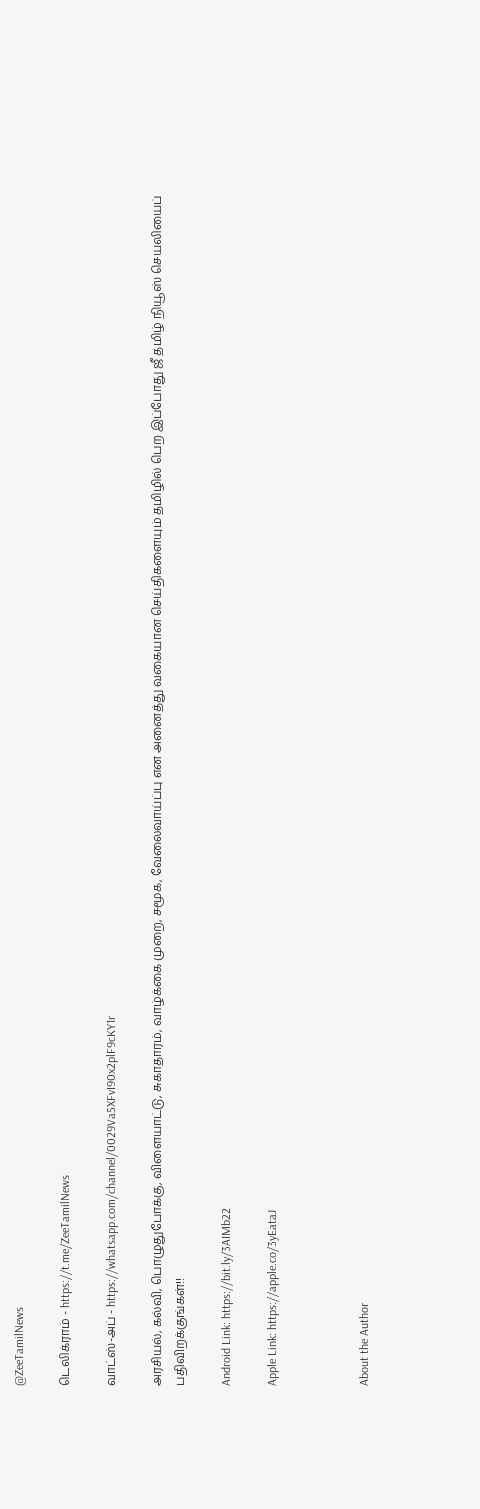@ZeeTamilNews

டெலிக்ராம் - https://t.me/ZeeTamilNews

வாட்ஸ்-அப் - https://whatsapp.com/channel/0029Va5XFvI90x2plF9cKY1r

அரசியல், கல்வி, பொழுதுபோக்கு, விளையாட்டு, சுகாதாரம், வாழ்க்கை முறை, சமூக, வேலைவாய்ப்பு என அனைத்து வகையான செய்திகளையும் தமிழில் பெற இப்போது ஜீ தமிழ் நியூஸ் செயலியைப் பதிவிறக்குங்கள்!!

Android Link: https://bit.ly/3AIMb22

Apple Link: https://apple.co/3yEataJ



About the Author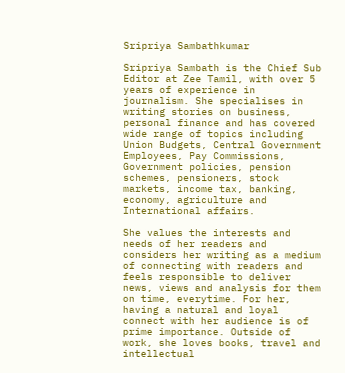Sripriya Sambathkumar

Sripriya Sambath is the Chief Sub Editor at Zee Tamil, with over 5 years of experience in journalism. She specialises in writing stories on business, personal finance and has covered wide range of topics including Union Budgets, Central Government Employees, Pay Commissions, Government policies, pension schemes, pensioners, stock markets, income tax, banking, economy, agriculture and International affairs.

She values the interests and needs of her readers and considers her writing as a medium of connecting with readers and feels responsible to deliver news, views and analysis for them on time, everytime. For her, having a natural and loyal connect with her audience is of prime importance. Outside of work, she loves books, travel and intellectual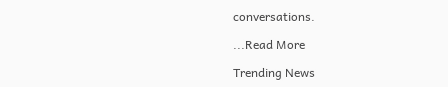conversations.

...Read More

Trending News